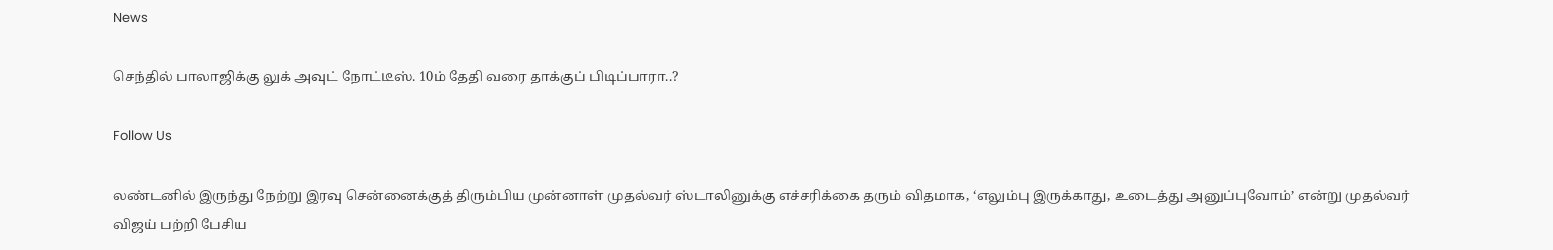News

செந்தில் பாலாஜிக்கு லுக் அவுட் நோட்டீஸ். 10ம் தேதி வரை தாக்குப் பிடிப்பாரா..?

Follow Us

லண்டனில் இருந்து நேற்று இரவு சென்னைக்குத் திரும்பிய முன்னாள் முதல்வர் ஸ்டாலினுக்கு எச்சரிக்கை தரும் விதமாக, ‘எலும்பு இருக்காது, உடைத்து அனுப்புவோம்’ என்று முதல்வர் விஜய் பற்றி பேசிய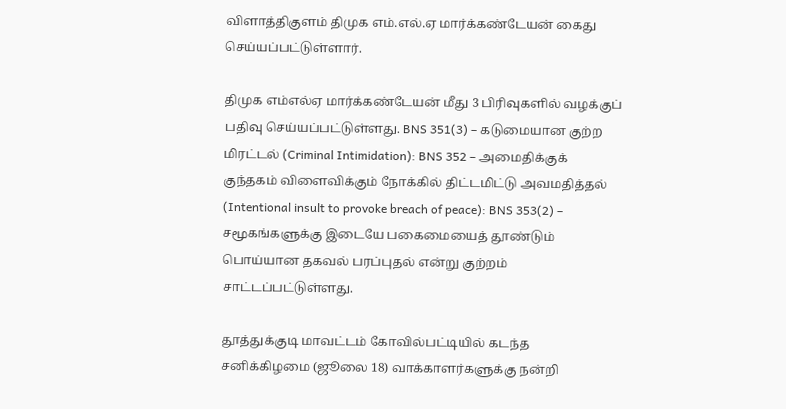விளாத்திகுளம் திமுக எம்.எல்.ஏ மார்க்கண்டேயன் கைது செய்யப்பட்டுள்ளார்.

திமுக எம்எல்ஏ மார்க்கண்டேயன் மீது 3 பிரிவுகளில் வழக்குப் பதிவு செய்யப்பட்டுள்ளது. BNS 351(3) – கடுமையான குற்ற மிரட்டல் (Criminal Intimidation): BNS 352 – அமைதிக்குக் குந்தகம் விளைவிக்கும் நோக்கில் திட்டமிட்டு அவமதித்தல் (Intentional insult to provoke breach of peace): BNS 353(2) – சமூகங்களுக்கு இடையே பகைமையைத் தூண்டும் பொய்யான தகவல் பரப்புதல் என்று குற்றம் சாட்டப்பட்டுள்ளது.

தூத்துக்குடி மாவட்டம் கோவில்பட்டியில் கடந்த சனிக்கிழமை (ஜூலை 18) வாக்காளர்களுக்கு நன்றி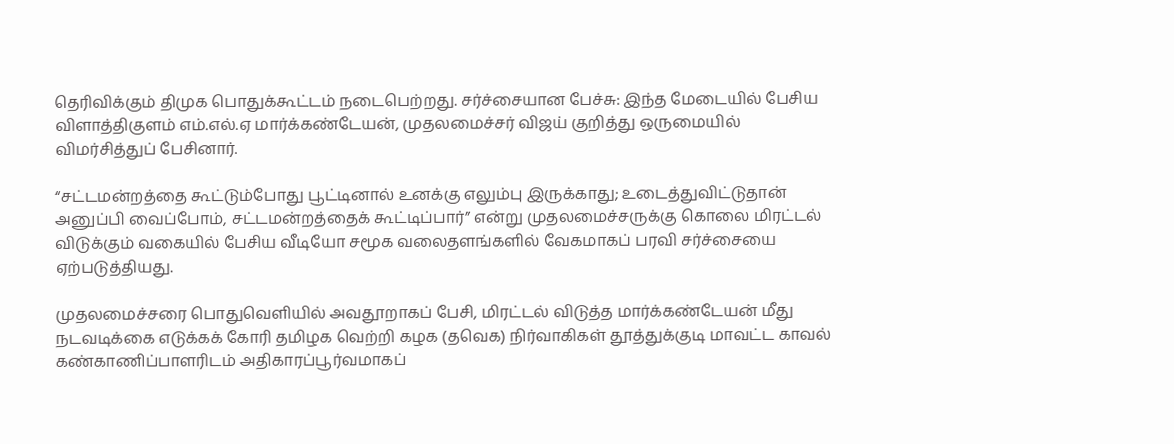தெரிவிக்கும் திமுக பொதுக்கூட்டம் நடைபெற்றது. சர்ச்சையான பேச்சு: இந்த மேடையில் பேசிய விளாத்திகுளம் எம்.எல்.ஏ மார்க்கண்டேயன், முதலமைச்சர் விஜய் குறித்து ஒருமையில் விமர்சித்துப் பேசினார்.

“சட்டமன்றத்தை கூட்டும்போது பூட்டினால் உனக்கு எலும்பு இருக்காது; உடைத்துவிட்டுதான் அனுப்பி வைப்போம், சட்டமன்றத்தைக் கூட்டிப்பார்” என்று முதலமைச்சருக்கு கொலை மிரட்டல் விடுக்கும் வகையில் பேசிய வீடியோ சமூக வலைதளங்களில் வேகமாகப் பரவி சர்ச்சையை ஏற்படுத்தியது.

முதலமைச்சரை பொதுவெளியில் அவதூறாகப் பேசி, மிரட்டல் விடுத்த மார்க்கண்டேயன் மீது நடவடிக்கை எடுக்கக் கோரி தமிழக வெற்றி கழக (தவெக) நிர்வாகிகள் தூத்துக்குடி மாவட்ட காவல் கண்காணிப்பாளரிடம் அதிகாரப்பூர்வமாகப்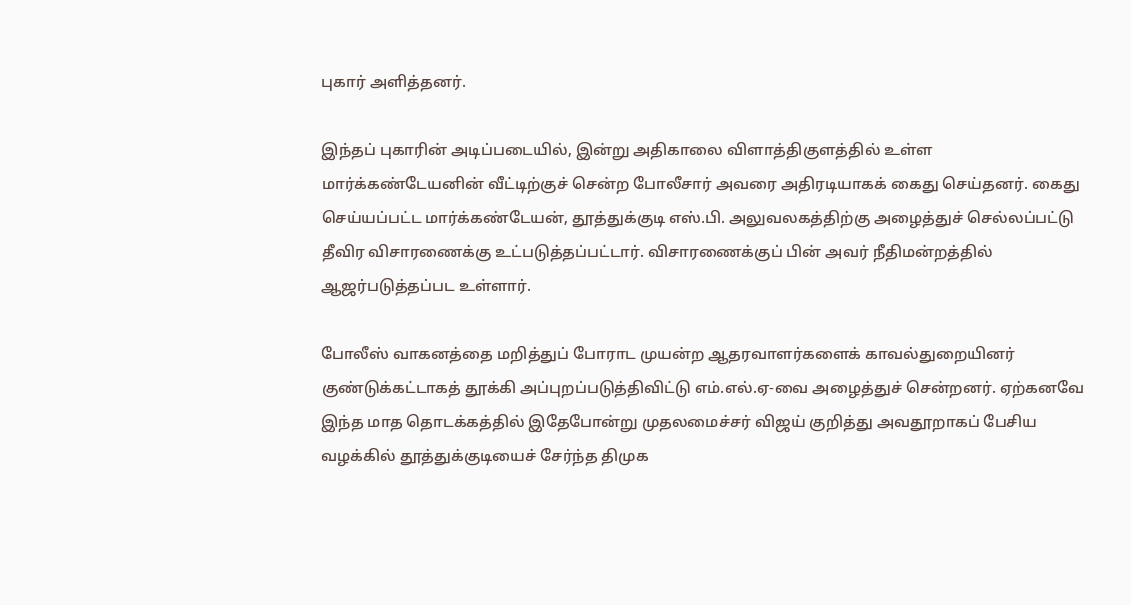புகார் அளித்தனர்.

இந்தப் புகாரின் அடிப்படையில், இன்று அதிகாலை விளாத்திகுளத்தில் உள்ள மார்க்கண்டேயனின் வீட்டிற்குச் சென்ற போலீசார் அவரை அதிரடியாகக் கைது செய்தனர். கைது செய்யப்பட்ட மார்க்கண்டேயன், தூத்துக்குடி எஸ்.பி. அலுவலகத்திற்கு அழைத்துச் செல்லப்பட்டு தீவிர விசாரணைக்கு உட்படுத்தப்பட்டார். விசாரணைக்குப் பின் அவர் நீதிமன்றத்தில் ஆஜர்படுத்தப்பட உள்ளார்.

போலீஸ் வாகனத்தை மறித்துப் போராட முயன்ற ஆதரவாளர்களைக் காவல்துறையினர் குண்டுக்கட்டாகத் தூக்கி அப்புறப்படுத்திவிட்டு எம்.எல்.ஏ-வை அழைத்துச் சென்றனர். ஏற்கனவே இந்த மாத தொடக்கத்தில் இதேபோன்று முதலமைச்சர் விஜய் குறித்து அவதூறாகப் பேசிய வழக்கில் தூத்துக்குடியைச் சேர்ந்த திமுக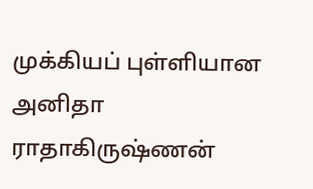முக்கியப் புள்ளியான அனிதா ராதாகிருஷ்ணன்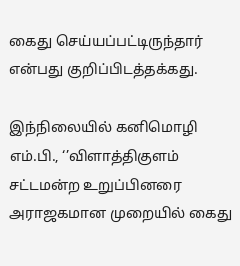கைது செய்யப்பட்டிருந்தார் என்பது குறிப்பிடத்தக்கது.

இந்நிலையில் கனிமொழி எம்.பி., ‘’விளாத்திகுளம் சட்டமன்ற உறுப்பினரை அராஜகமான முறையில் கைது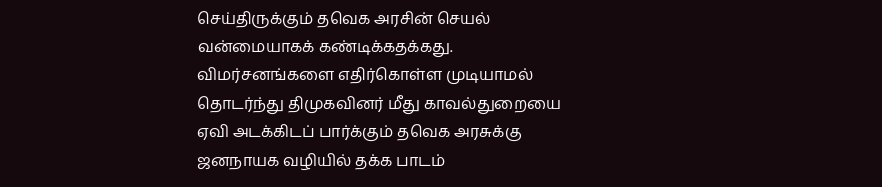செய்திருக்கும் தவெக அரசின் செயல் வன்மையாகக் கண்டிக்கதக்கது. விமர்சனங்களை எதிர்கொள்ள முடியாமல் தொடர்ந்து திமுகவினர் மீது காவல்துறையை ஏவி அடக்கிடப் பார்க்கும் தவெக அரசுக்கு ஜனநாயக வழியில் தக்க பாடம்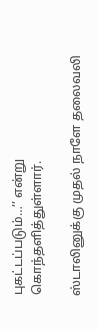புகட்டப்படும்…’’ என்று கொந்தளித்துள்ளார்.

ஸ்டாலினுக்கு முதல் நாளே தலைவலி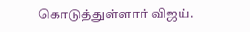கொடுத்துள்ளார் விஜய்.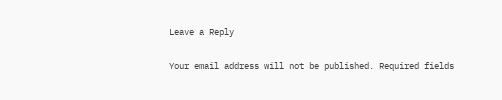Leave a Reply

Your email address will not be published. Required fields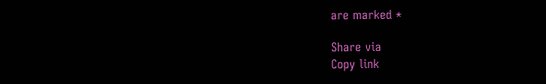are marked *

Share via
Copy link